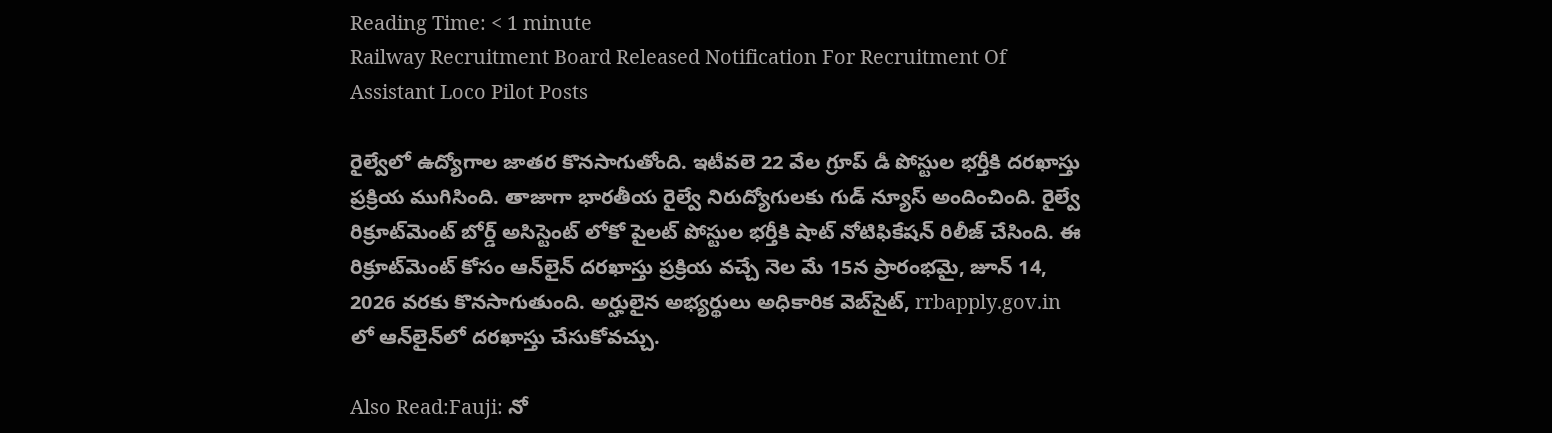Reading Time: < 1 minute
Railway Recruitment Board Released Notification For Recruitment Of Assistant Loco Pilot Posts

రైల్వేలో ఉద్యోగాల జాతర కొనసాగుతోంది. ఇటీవలె 22 వేల గ్రూప్ డీ పోస్టుల భర్తీకి దరఖాస్తు ప్రక్రియ ముగిసింది. తాజాగా భారతీయ రైల్వే నిరుద్యోగులకు గుడ్ న్యూస్ అందించింది. రైల్వే రిక్రూట్‌మెంట్ బోర్డ్ అసిస్టెంట్ లోకో పైలట్ పోస్టుల భర్తీకి షాట్ నోటిఫికేషన్ రిలీజ్ చేసింది. ఈ రిక్రూట్‌మెంట్ కోసం ఆన్‌లైన్ దరఖాస్తు ప్రక్రియ వచ్చే నెల మే 15న ప్రారంభమై, జూన్ 14, 2026 వరకు కొనసాగుతుంది. అర్హులైన అభ్యర్థులు అధికారిక వెబ్‌సైట్, rrbapply.gov.in లో ఆన్‌లైన్‌లో దరఖాస్తు చేసుకోవచ్చు.

Also Read:Fauji: నో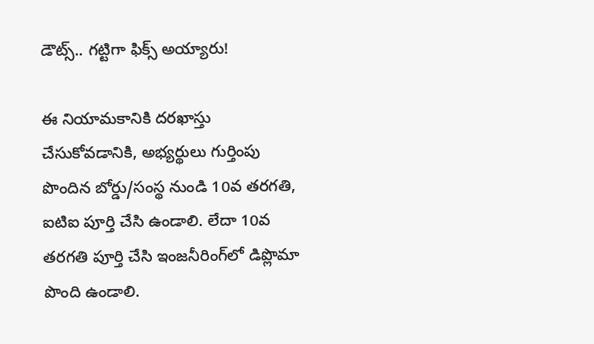డౌట్స్.. గట్టిగా ఫిక్స్ అయ్యారు!

ఈ నియామకానికి దరఖాస్తు చేసుకోవడానికి, అభ్యర్థులు గుర్తింపు పొందిన బోర్డు/సంస్థ నుండి 10వ తరగతి, ఐటిఐ పూర్తి చేసి ఉండాలి. లేదా 10వ తరగతి పూర్తి చేసి ఇంజనీరింగ్‌లో డిప్లొమా పొంది ఉండాలి.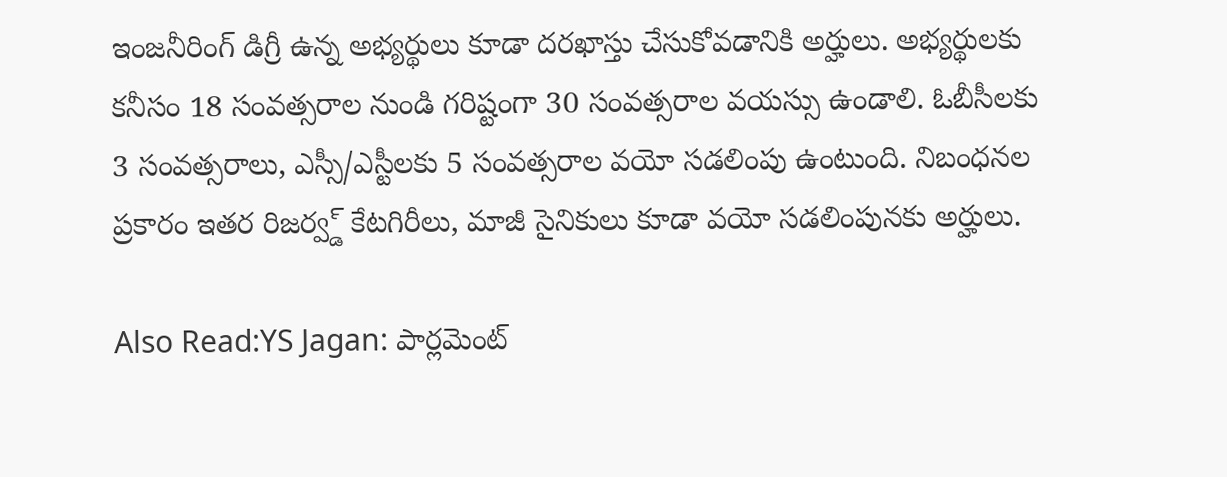ఇంజనీరింగ్ డిగ్రీ ఉన్న అభ్యర్థులు కూడా దరఖాస్తు చేసుకోవడానికి అర్హులు. అభ్యర్థులకు కనీసం 18 సంవత్సరాల నుండి గరిష్టంగా 30 సంవత్సరాల వయస్సు ఉండాలి. ఓబీసీలకు 3 సంవత్సరాలు, ఎస్సీ/ఎస్టీలకు 5 సంవత్సరాల వయో సడలింపు ఉంటుంది. నిబంధనల ప్రకారం ఇతర రిజర్వ్డ్ కేటగిరీలు, మాజీ సైనికులు కూడా వయో సడలింపునకు అర్హులు.

Also Read:YS Jagan: పార్లమెంట్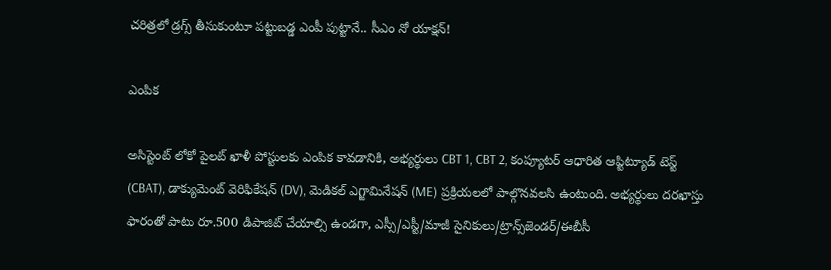చరిత్రలో డ్రగ్స్ తీసుకుంటూ పట్టుబడ్డ ఎంపీ పుట్టానే.. సీఎం నో యాక్షన్‌!

ఎంపిక

అసిస్టెంట్ లోకో పైలట్ ఖాళీ పోస్టులకు ఎంపిక కావడానికి, అభ్యర్థులు CBT 1, CBT 2, కంప్యూటర్ ఆధారిత ఆప్టిట్యూడ్ టెస్ట్ (CBAT), డాక్యుమెంట్ వెరిఫికేషన్ (DV), మెడికల్ ఎగ్జామినేషన్ (ME) ప్రక్రియలలో పాల్గొనవలసి ఉంటుంది. అభ్యర్థులు దరఖాస్తు ఫారంతో పాటు రూ.500 డిపాజిట్ చేయాల్సి ఉండగా, ఎస్సీ/ఎస్టీ/మాజీ సైనికులు/ట్రాన్స్‌జెండర్/ఈబీసీ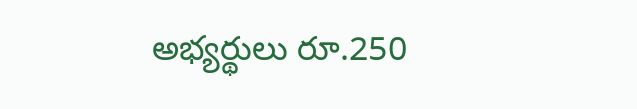అభ్యర్థులు రూ.250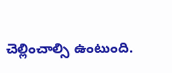చెల్లించాల్సి ఉంటుంది.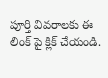పూర్తి వివరాలకు ఈ లింక్ పై క్లిక్ చేయండి.